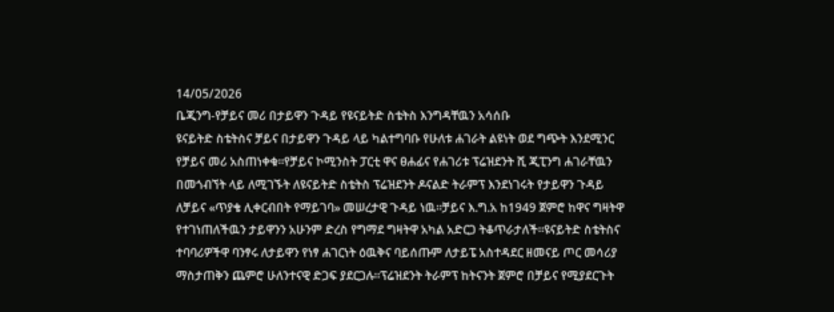14/05/2026
ቤጂንግ-የቻይና መሪ በታይዋን ጉዳይ የዩናይትድ ስቴትስ እንግዳቸዉን አሳሰቡ
ዩናይትድ ስቴትስና ቻይና በታይዋን ጉዳይ ላይ ካልተግባቡ የሁለቱ ሐገራት ልዩነት ወደ ግጭት እንደሚንር የቻይና መሪ አስጠነቀቁ።የቻይና ኮሚንስት ፓርቲ ዋና ፀሐፊና የሐገሪቱ ፕሬዝደንት ሺ ጂፒንግ ሐገራቸዉን በመጎብኘት ላይ ለሚገኙት ለዩናይትድ ስቴትስ ፕሬዝደንት ዶናልድ ትራምፕ እንደነገሩት የታይዋን ጉዳይ ለቻይና «ጥያቄ ሊቀርብበት የማይገባ» መሠረታዊ ጉዳይ ነዉ።ቻይና እ.ግ.አ ከ1949 ጀምሮ ከዋና ግዛትዋ የተገነጠለችዉን ታይዋንን አሁንም ድረስ የግማደ ግዛትዋ አካል አድርጋ ትቆጥራታለች።ዩናይትድ ስቴትስና ተባባሪዎችዋ ባንፃሩ ለታይዋን የነፃ ሐገርነት ዕዉቅና ባይሰጡም ለታይፔ አስተዳደር ዘመናይ ጦር መሳሪያ ማስታጠቅን ጨምሮ ሁለንተናዊ ድጋፍ ያደርጋሉ።ፕሬዝደንት ትራምፕ ከትናንት ጀምሮ በቻይና የሚያደርጉት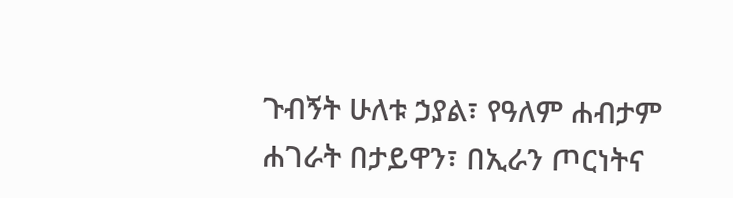ጉብኝት ሁለቱ ኃያል፣ የዓለም ሐብታም ሐገራት በታይዋን፣ በኢራን ጦርነትና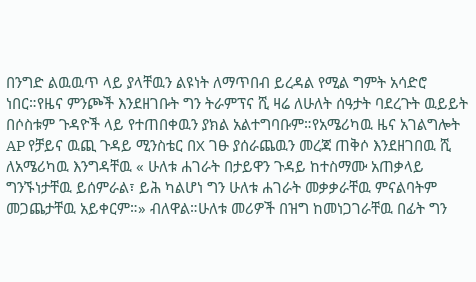በንግድ ልዉዉጥ ላይ ያላቸዉን ልዩነት ለማጥበብ ይረዳል የሚል ግምት አሳድሮ ነበር።የዜና ምንጮች እንደዘገቡት ግን ትራምፕና ሺ ዛሬ ለሁለት ሰዓታት ባደረጉት ዉይይት በሶስቱም ጉዳዮች ላይ የተጠበቀዉን ያክል አልተግባቡም።የአሜሪካዉ ዜና አገልግሎት AP የቻይና ዉጪ ጉዳይ ሚንስቴር በX ገፁ ያሰራጨዉን መረጃ ጠቅሶ እንደዘገበዉ ሺ ለአሜሪካዉ እንግዳቸዉ « ሁለቱ ሐገራት በታይዋን ጉዳይ ከተስማሙ አጠቃላይ ግንኙነታቸዉ ይሰምራል፣ ይሕ ካልሆነ ግን ሁለቱ ሐገራት መቃቃራቸዉ ምናልባትም መጋጨታቸዉ አይቀርም።» ብለዋል።ሁለቱ መሪዎች በዝግ ከመነጋገራቸዉ በፊት ግን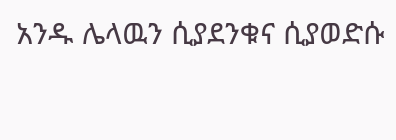አንዱ ሌላዉን ሲያደንቁና ሲያወድሱ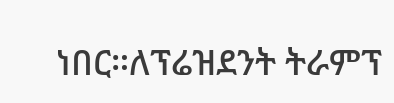ነበር።ለፕሬዝደንት ትራምፕ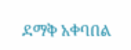ደማቅ አቀባበል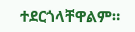ተደርጎላቸዋልም።